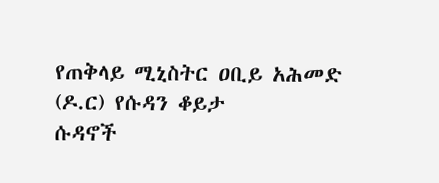የጠቅላይ ሚኒስትር ዐቢይ አሕመድ (ዶ.ር) የሱዳን ቆይታ
ሱዳኖች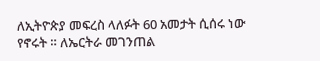ለኢትዮጵያ መፍረስ ላለፉት 60 አመታት ሲሰሩ ነው የኖሩት ። ለኤርትራ መገንጠል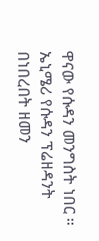ዋናው የሱዳን መንግስት ነበር ። ኤኒሜሪ የሱዳን ፕሬዘዳንት በነበረበት ዘመን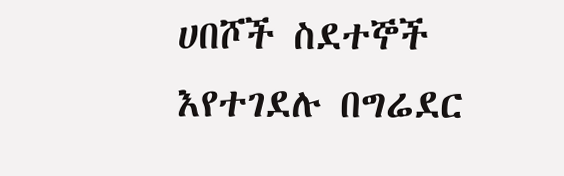ሀበሾች ስደተኞች እየተገደሉ በግሬደር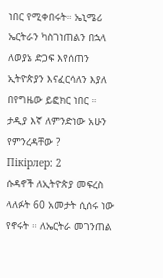ነበር የሚቀበሩት። ኤኒሜሪ ኤርትራን ካስገነጠልን በኋላ ለወያኔ ድጋፍ እየሰጠን ኢትዮጵያን እናፈርሳለን እያለ በየግዜው ይፎክር ነበር ። ታዲያ እኛ ለምንድነው አሁን የምንረዳቸው ?
Пікірлер: 2
ሱዳኖች ለኢትዮጵያ መፍረስ ላለፉት 60 አመታት ሲሰሩ ነው የኖሩት ። ለኤርትራ መገንጠል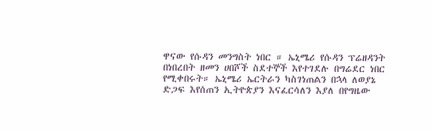ዋናው የሱዳን መንግስት ነበር ። ኤኒሜሪ የሱዳን ፕሬዘዳንት በነበረበት ዘመን ሀበሾች ስደተኞች እየተገደሉ በግሬደር ነበር የሚቀበሩት። ኤኒሜሪ ኤርትራን ካስገነጠልን በኋላ ለወያኔ ድጋፍ እየሰጠን ኢትዮጵያን እናፈርሳለን እያለ በየግዜው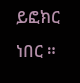ይፎክር ነበር ።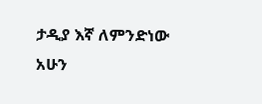ታዲያ እኛ ለምንድነው አሁን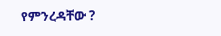የምንረዳቸው ?